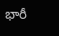భారీ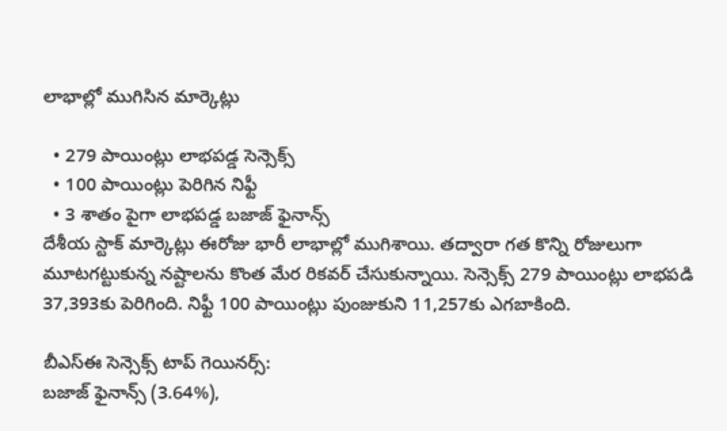లాభాల్లో ముగిసిన మార్కెట్లు

  • 279 పాయింట్లు లాభపడ్డ సెన్సెక్స్
  • 100 పాయింట్లు పెరిగిన నిఫ్టీ
  • 3 శాతం పైగా లాభపడ్డ బజాజ్ ఫైనాన్స్
దేశీయ స్టాక్ మార్కెట్లు ఈరోజు భారీ లాభాల్లో ముగిశాయి. తద్వారా గత కొన్ని రోజులుగా మూటగట్టుకున్న నష్టాలను కొంత మేర రికవర్ చేసుకున్నాయి. సెన్సెక్స్ 279 పాయింట్లు లాభపడి 37,393కు పెరిగింది. నిఫ్టీ 100 పాయింట్లు పుంజుకుని 11,257కు ఎగబాకింది.

బీఎస్ఈ సెన్సెక్స్ టాప్ గెయినర్స్:
బజాజ్ ఫైనాన్స్ (3.64%),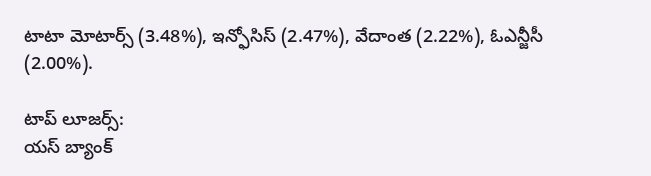టాటా మోటార్స్ (3.48%), ఇన్ఫోసిస్ (2.47%), వేదాంత (2.22%), ఓఎన్జీసీ (2.00%).

టాప్ లూజర్స్:
యస్ బ్యాంక్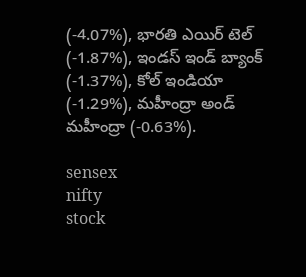(-4.07%), భారతి ఎయిర్ టెల్ (-1.87%), ఇండస్ ఇండ్ బ్యాంక్ (-1.37%), కోల్ ఇండియా (-1.29%), మహీంద్రా అండ్ మహీంద్రా (-0.63%).

sensex
nifty
stock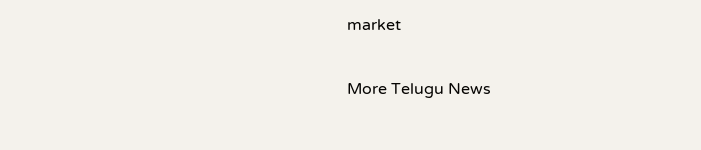market

More Telugu News